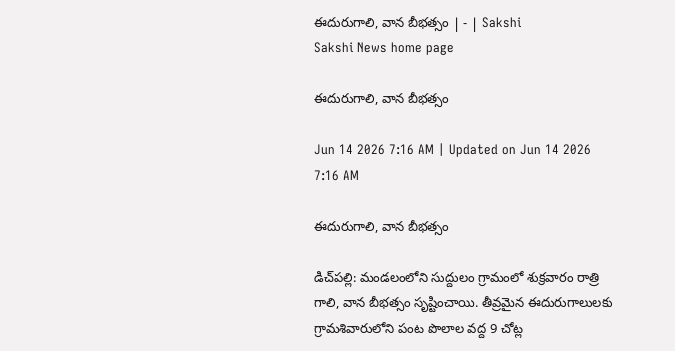ఈదురుగాలి, వాన బీభత్సం | - | Sakshi
Sakshi News home page

ఈదురుగాలి, వాన బీభత్సం

Jun 14 2026 7:16 AM | Updated on Jun 14 2026 7:16 AM

ఈదురుగాలి, వాన బీభత్సం

డిచ్‌పల్లి: మండలంలోని సుద్దులం గ్రామంలో శుక్రవారం రాత్రి గాలి, వాన బీభత్సం సృష్టించాయి. తీవ్రమైన ఈదురుగాలులకు గ్రామశివారులోని పంట పొలాల వద్ద 9 చోట్ల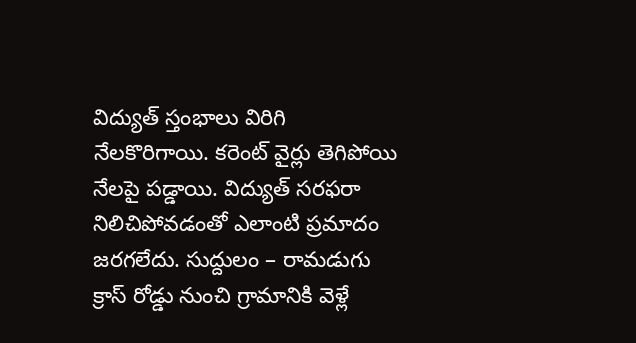విద్యుత్‌ స్తంభాలు విరిగి నేలకొరిగాయి. కరెంట్‌ వైర్లు తెగిపోయి నేలపై పడ్డాయి. విద్యుత్‌ సరఫరా నిలిచిపోవడంతో ఎలాంటి ప్రమాదం జరగలేదు. సుద్దులం – రామడుగు క్రాస్‌ రోడ్డు నుంచి గ్రామానికి వెళ్లే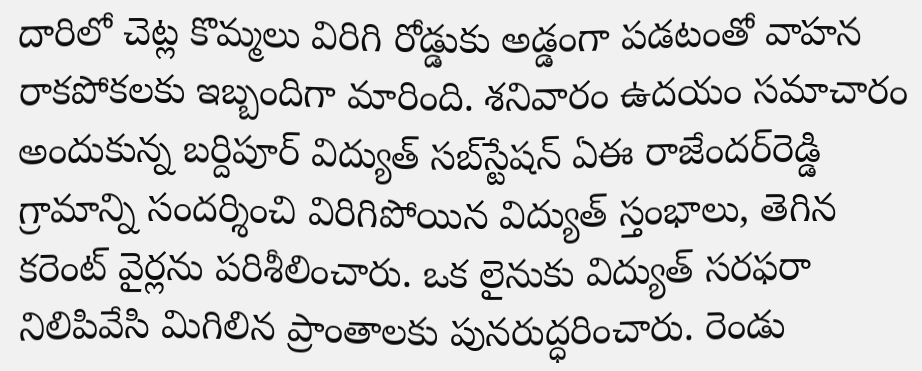దారిలో చెట్ల కొమ్మలు విరిగి రోడ్డుకు అడ్డంగా పడటంతో వాహన రాకపోకలకు ఇబ్బందిగా మారింది. శనివారం ఉదయం సమాచారం అందుకున్న బర్దిపూర్‌ విద్యుత్‌ సబ్‌స్టేషన్‌ ఏఈ రాజేందర్‌రెడ్డి గ్రామాన్ని సందర్శించి విరిగిపోయిన విద్యుత్‌ స్తంభాలు, తెగిన కరెంట్‌ వైర్లను పరిశీలించారు. ఒక లైనుకు విద్యుత్‌ సరఫరా నిలిపివేసి మిగిలిన ప్రాంతాలకు పునరుద్ధరించారు. రెండు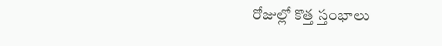రోజుల్లో కొత్త స్తంభాలు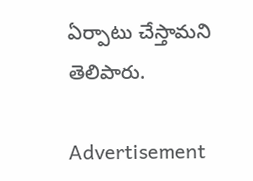ఏర్పాటు చేస్తామని తెలిపారు.

Advertisement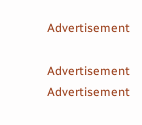Advertisement

Advertisement
Advertisement